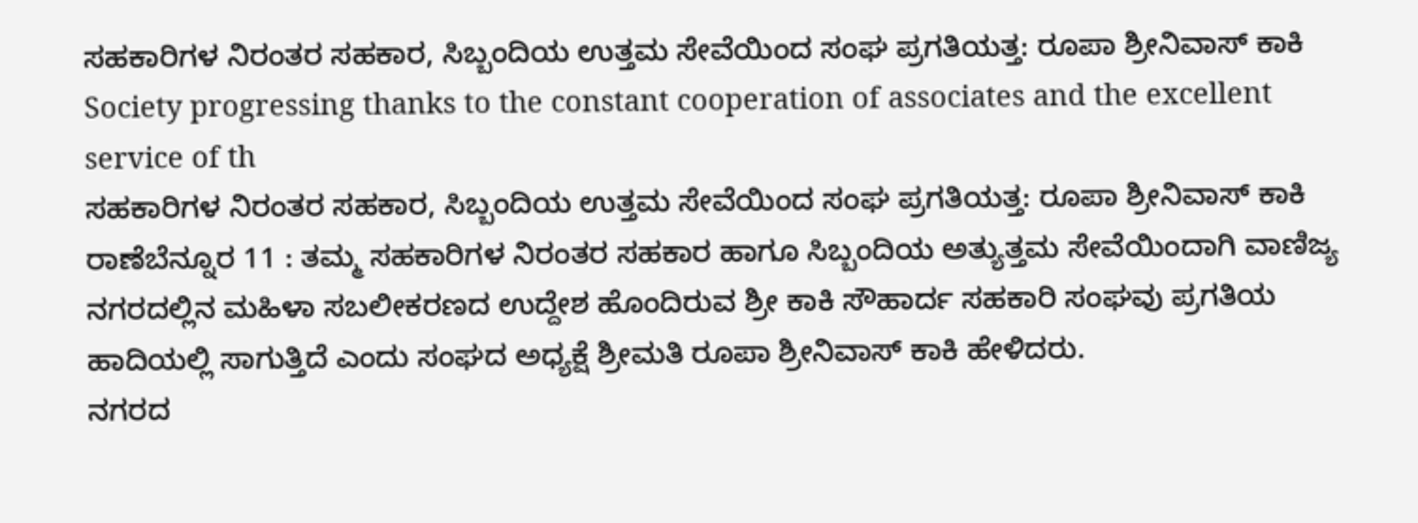ಸಹಕಾರಿಗಳ ನಿರಂತರ ಸಹಕಾರ, ಸಿಬ್ಬಂದಿಯ ಉತ್ತಮ ಸೇವೆಯಿಂದ ಸಂಘ ಪ್ರಗತಿಯತ್ತ: ರೂಪಾ ಶ್ರೀನಿವಾಸ್ ಕಾಕಿ
Society progressing thanks to the constant cooperation of associates and the excellent service of th
ಸಹಕಾರಿಗಳ ನಿರಂತರ ಸಹಕಾರ, ಸಿಬ್ಬಂದಿಯ ಉತ್ತಮ ಸೇವೆಯಿಂದ ಸಂಘ ಪ್ರಗತಿಯತ್ತ: ರೂಪಾ ಶ್ರೀನಿವಾಸ್ ಕಾಕಿ
ರಾಣೆಬೆನ್ನೂರ 11 : ತಮ್ಮ ಸಹಕಾರಿಗಳ ನಿರಂತರ ಸಹಕಾರ ಹಾಗೂ ಸಿಬ್ಬಂದಿಯ ಅತ್ಯುತ್ತಮ ಸೇವೆಯಿಂದಾಗಿ ವಾಣಿಜ್ಯ ನಗರದಲ್ಲಿನ ಮಹಿಳಾ ಸಬಲೀಕರಣದ ಉದ್ದೇಶ ಹೊಂದಿರುವ ಶ್ರೀ ಕಾಕಿ ಸೌಹಾರ್ದ ಸಹಕಾರಿ ಸಂಘವು ಪ್ರಗತಿಯ ಹಾದಿಯಲ್ಲಿ ಸಾಗುತ್ತಿದೆ ಎಂದು ಸಂಘದ ಅಧ್ಯಕ್ಷೆ ಶ್ರೀಮತಿ ರೂಪಾ ಶ್ರೀನಿವಾಸ್ ಕಾಕಿ ಹೇಳಿದರು.
ನಗರದ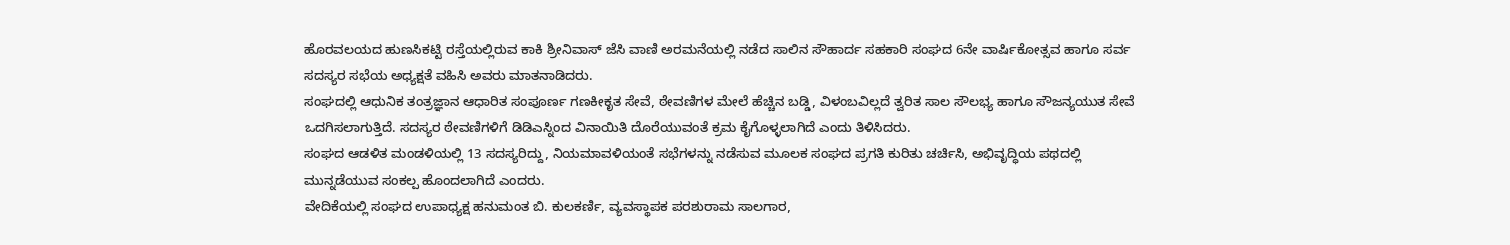ಹೊರವಲಯದ ಹುಣಸಿಕಟ್ಟಿ ರಸ್ತೆಯಲ್ಲಿರುವ ಕಾಕಿ ಶ್ರೀನಿವಾಸ್ ಜೆಸಿ ವಾಣಿ ಅರಮನೆಯಲ್ಲಿ ನಡೆದ ಸಾಲಿನ ಸೌಹಾರ್ದ ಸಹಕಾರಿ ಸಂಘದ 6ನೇ ವಾರ್ಷಿಕೋತ್ಸವ ಹಾಗೂ ಸರ್ವ ಸದಸ್ಯರ ಸಭೆಯ ಅಧ್ಯಕ್ಷತೆ ವಹಿಸಿ ಅವರು ಮಾತನಾಡಿದರು.
ಸಂಘದಲ್ಲಿ ಆಧುನಿಕ ತಂತ್ರಜ್ಞಾನ ಆಧಾರಿತ ಸಂಪೂರ್ಣ ಗಣಕೀಕೃತ ಸೇವೆ, ಠೇವಣಿಗಳ ಮೇಲೆ ಹೆಚ್ಚಿನ ಬಡ್ಡಿ, ವಿಳಂಬವಿಲ್ಲದೆ ತ್ವರಿತ ಸಾಲ ಸೌಲಭ್ಯ ಹಾಗೂ ಸೌಜನ್ಯಯುತ ಸೇವೆ ಒದಗಿಸಲಾಗುತ್ತಿದೆ. ಸದಸ್ಯರ ಠೇವಣಿಗಳಿಗೆ ಡಿಡಿಎಸ್ನಿಂದ ವಿನಾಯಿತಿ ದೊರೆಯುವಂತೆ ಕ್ರಮ ಕೈಗೊಳ್ಳಲಾಗಿದೆ ಎಂದು ತಿಳಿಸಿದರು.
ಸಂಘದ ಆಡಳಿತ ಮಂಡಳಿಯಲ್ಲಿ 13 ಸದಸ್ಯರಿದ್ದು, ನಿಯಮಾವಳಿಯಂತೆ ಸಭೆಗಳನ್ನು ನಡೆಸುವ ಮೂಲಕ ಸಂಘದ ಪ್ರಗತಿ ಕುರಿತು ಚರ್ಚಿಸಿ, ಅಭಿವೃದ್ಧಿಯ ಪಥದಲ್ಲಿ ಮುನ್ನಡೆಯುವ ಸಂಕಲ್ಪ ಹೊಂದಲಾಗಿದೆ ಎಂದರು.
ವೇದಿಕೆಯಲ್ಲಿ ಸಂಘದ ಉಪಾಧ್ಯಕ್ಷ ಹನುಮಂತ ಬಿ. ಕುಲಕರ್ಣಿ, ವ್ಯವಸ್ಥಾಪಕ ಪರಶುರಾಮ ಸಾಲಗಾರ,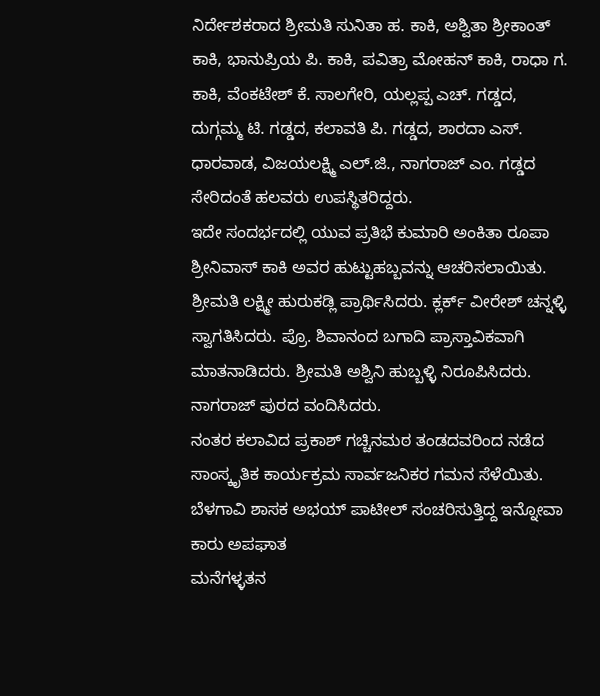ನಿರ್ದೇಶಕರಾದ ಶ್ರೀಮತಿ ಸುನಿತಾ ಹ. ಕಾಕಿ, ಅಶ್ವಿತಾ ಶ್ರೀಕಾಂತ್ ಕಾಕಿ, ಭಾನುಪ್ರಿಯ ಪಿ. ಕಾಕಿ, ಪವಿತ್ರಾ ಮೋಹನ್ ಕಾಕಿ, ರಾಧಾ ಗ. ಕಾಕಿ, ವೆಂಕಟೇಶ್ ಕೆ. ಸಾಲಗೇರಿ, ಯಲ್ಲಪ್ಪ ಎಚ್. ಗಡ್ಡದ, ದುಗ್ಗಮ್ಮ ಟಿ. ಗಡ್ಡದ, ಕಲಾವತಿ ಪಿ. ಗಡ್ಡದ, ಶಾರದಾ ಎಸ್. ಧಾರವಾಡ, ವಿಜಯಲಕ್ಷ್ಮಿ ಎಲ್.ಜಿ., ನಾಗರಾಜ್ ಎಂ. ಗಡ್ಡದ ಸೇರಿದಂತೆ ಹಲವರು ಉಪಸ್ಥಿತರಿದ್ದರು.
ಇದೇ ಸಂದರ್ಭದಲ್ಲಿ ಯುವ ಪ್ರತಿಭೆ ಕುಮಾರಿ ಅಂಕಿತಾ ರೂಪಾ ಶ್ರೀನಿವಾಸ್ ಕಾಕಿ ಅವರ ಹುಟ್ಟುಹಬ್ಬವನ್ನು ಆಚರಿಸಲಾಯಿತು.
ಶ್ರೀಮತಿ ಲಕ್ಷ್ಮೀ ಹುರುಕಡ್ಲಿ ಪ್ರಾರ್ಥಿಸಿದರು. ಕ್ಲರ್ಕ್ ವೀರೇಶ್ ಚನ್ನಳ್ಳಿ ಸ್ವಾಗತಿಸಿದರು. ಪ್ರೊ. ಶಿವಾನಂದ ಬಗಾದಿ ಪ್ರಾಸ್ತಾವಿಕವಾಗಿ ಮಾತನಾಡಿದರು. ಶ್ರೀಮತಿ ಅಶ್ವಿನಿ ಹುಬ್ಬಳ್ಳಿ ನಿರೂಪಿಸಿದರು. ನಾಗರಾಜ್ ಪುರದ ವಂದಿಸಿದರು.
ನಂತರ ಕಲಾವಿದ ಪ್ರಕಾಶ್ ಗಚ್ಚಿನಮಠ ತಂಡದವರಿಂದ ನಡೆದ ಸಾಂಸ್ಕೃತಿಕ ಕಾರ್ಯಕ್ರಮ ಸಾರ್ವಜನಿಕರ ಗಮನ ಸೆಳೆಯಿತು.
ಬೆಳಗಾವಿ ಶಾಸಕ ಅಭಯ್ ಪಾಟೀಲ್ ಸಂಚರಿಸುತ್ತಿದ್ದ ಇನ್ನೋವಾ ಕಾರು ಅಪಘಾತ
ಮನೆಗಳ್ಳತನ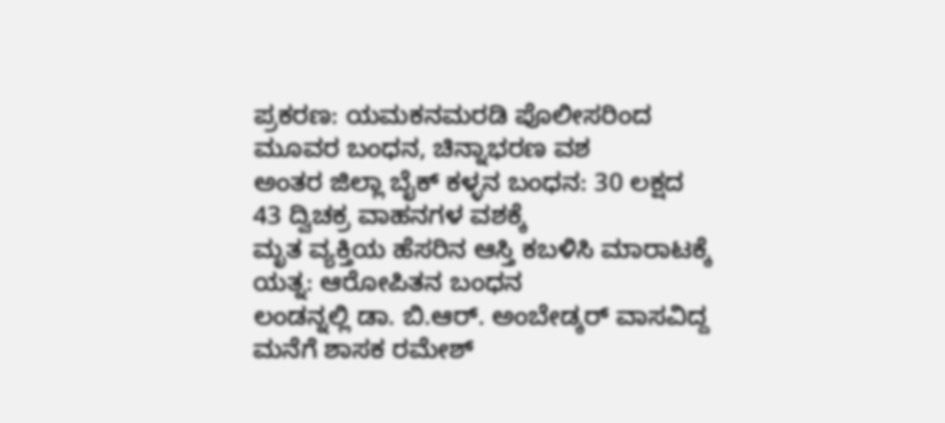ಪ್ರಕರಣ: ಯಮಕನಮರಡಿ ಪೊಲೀಸರಿಂದ ಮೂವರ ಬಂಧನ, ಚಿನ್ನಾಭರಣ ವಶ
ಅಂತರ ಜಿಲ್ಲಾ ಬೈಕ್ ಕಳ್ಳನ ಬಂಧನ: 30 ಲಕ್ಷದ 43 ದ್ವಿಚಕ್ರ ವಾಹನಗಳ ವಶಕ್ಕೆ
ಮೃತ ವ್ಯಕ್ತಿಯ ಹೆಸರಿನ ಆಸ್ತಿ ಕಬಳಿಸಿ ಮಾರಾಟಕ್ಕೆ ಯತ್ನ: ಆರೋಪಿತನ ಬಂಧನ
ಲಂಡನ್ನಲ್ಲಿ ಡಾ. ಬಿ.ಆರ್. ಅಂಬೇಡ್ಕರ್ ವಾಸವಿದ್ದ ಮನೆಗೆ ಶಾಸಕ ರಮೇಶ್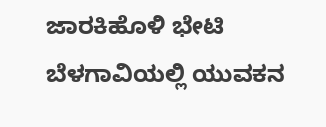ಜಾರಕಿಹೊಳಿ ಭೇಟಿ
ಬೆಳಗಾವಿಯಲ್ಲಿ ಯುವಕನ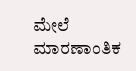ಮೇಲೆ ಮಾರಣಾಂತಿಕ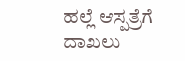ಹಲ್ಲೆ ಆಸ್ಪತ್ರೆಗೆ ದಾಖಲು